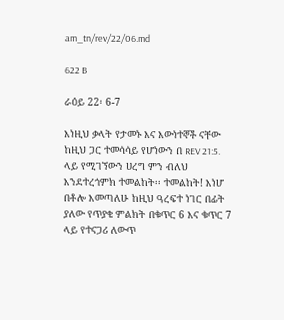am_tn/rev/22/06.md

622 B

ራዕይ 22፡ 6-7

እነዚህ ቃላት የታመኑ እና እውነተኞች ናቸው ከዚህ ጋር ተመሳሳይ የሆነውን በ REV 21:5. ላይ የሚገኘውን ሀረግ ምን ብለህ እንደተረጎምክ ተመልከት፡፡ ተመልከት! እነሆ በቶሎ እመጣለሁ ከዚህ ዓረፍተ ነገር በፊት ያለው የጥያቄ ምልክት በቁጥር 6 እና ቁጥር 7 ላይ የተናጋሪ ለውጥ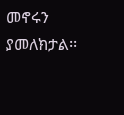መኖሩን ያመለክታል፡፡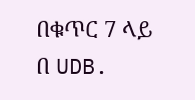በቁጥር 7 ላይ በ UDB.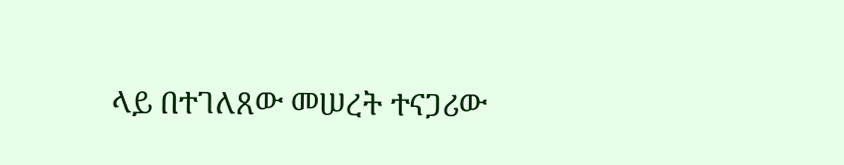ላይ በተገለጸው መሠረት ተናጋሪው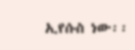ኢየሱስ ነው፡፡